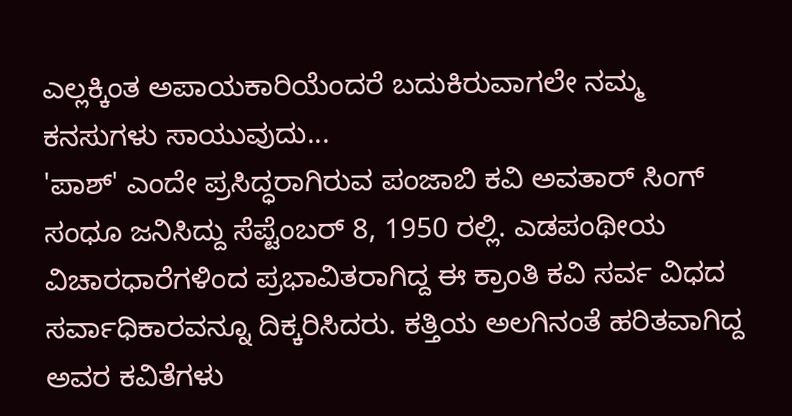ಎಲ್ಲಕ್ಕಿಂತ ಅಪಾಯಕಾರಿಯೆಂದರೆ ಬದುಕಿರುವಾಗಲೇ ನಮ್ಮ ಕನಸುಗಳು ಸಾಯುವುದು...
'ಪಾಶ್' ಎಂದೇ ಪ್ರಸಿದ್ಧರಾಗಿರುವ ಪಂಜಾಬಿ ಕವಿ ಅವತಾರ್ ಸಿಂಗ್ ಸಂಧೂ ಜನಿಸಿದ್ದು ಸೆಪ್ಟೆಂಬರ್ 8, 1950 ರಲ್ಲಿ. ಎಡಪಂಥೀಯ ವಿಚಾರಧಾರೆಗಳಿಂದ ಪ್ರಭಾವಿತರಾಗಿದ್ದ ಈ ಕ್ರಾಂತಿ ಕವಿ ಸರ್ವ ವಿಧದ ಸರ್ವಾಧಿಕಾರವನ್ನೂ ದಿಕ್ಕರಿಸಿದರು. ಕತ್ತಿಯ ಅಲಗಿನಂತೆ ಹರಿತವಾಗಿದ್ದ ಅವರ ಕವಿತೆಗಳು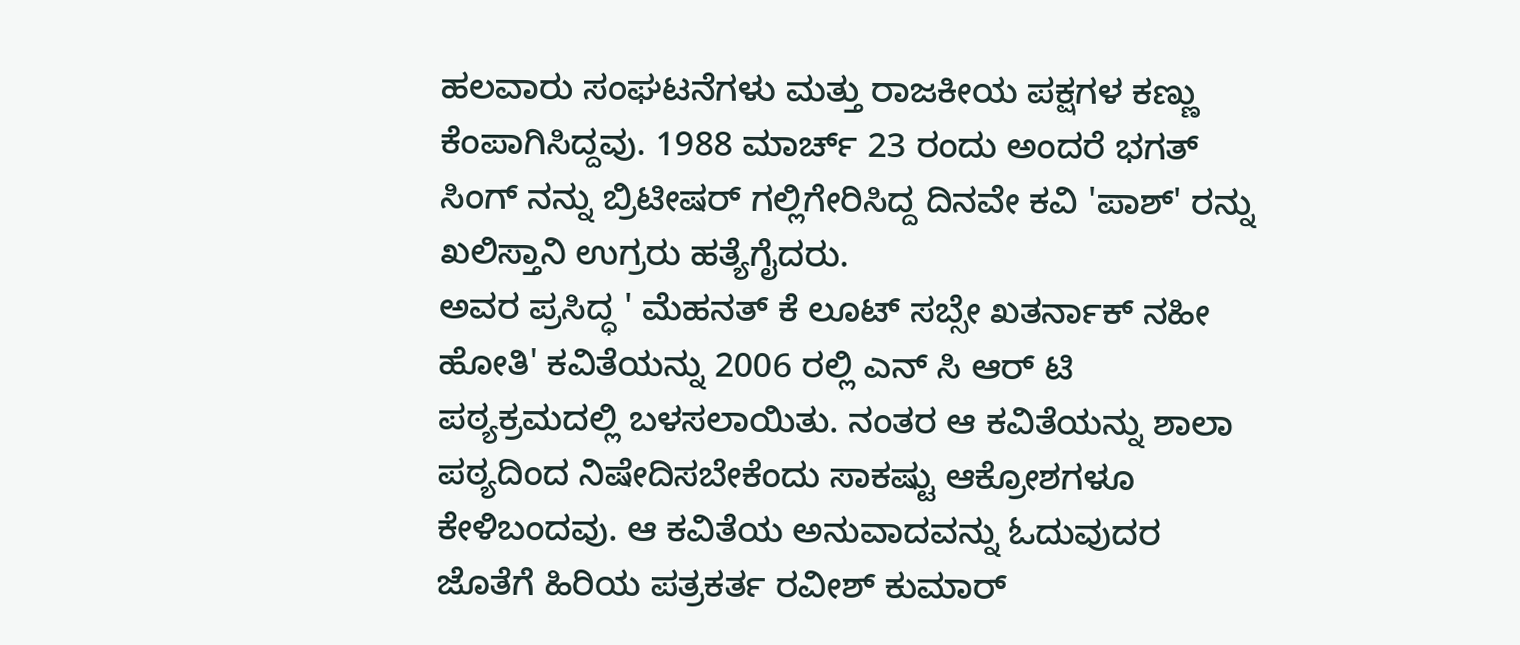ಹಲವಾರು ಸಂಘಟನೆಗಳು ಮತ್ತು ರಾಜಕೀಯ ಪಕ್ಷಗಳ ಕಣ್ಣು ಕೆಂಪಾಗಿಸಿದ್ದವು. 1988 ಮಾರ್ಚ್ 23 ರಂದು ಅಂದರೆ ಭಗತ್ ಸಿಂಗ್ ನನ್ನು ಬ್ರಿಟೀಷರ್ ಗಲ್ಲಿಗೇರಿಸಿದ್ದ ದಿನವೇ ಕವಿ 'ಪಾಶ್' ರನ್ನು ಖಲಿಸ್ತಾನಿ ಉಗ್ರರು ಹತ್ಯೆಗೈದರು.
ಅವರ ಪ್ರಸಿದ್ಧ ' ಮೆಹನತ್ ಕೆ ಲೂಟ್ ಸಬ್ಸೇ ಖತರ್ನಾಕ್ ನಹೀ ಹೋತಿ' ಕವಿತೆಯನ್ನು 2006 ರಲ್ಲಿ ಎನ್ ಸಿ ಆರ್ ಟಿ ಪಠ್ಯಕ್ರಮದಲ್ಲಿ ಬಳಸಲಾಯಿತು. ನಂತರ ಆ ಕವಿತೆಯನ್ನು ಶಾಲಾ ಪಠ್ಯದಿಂದ ನಿಷೇದಿಸಬೇಕೆಂದು ಸಾಕಷ್ಟು ಆಕ್ರೋಶಗಳೂ ಕೇಳಿಬಂದವು. ಆ ಕವಿತೆಯ ಅನುವಾದವನ್ನು ಓದುವುದರ ಜೊತೆಗೆ ಹಿರಿಯ ಪತ್ರಕರ್ತ ರವೀಶ್ ಕುಮಾರ್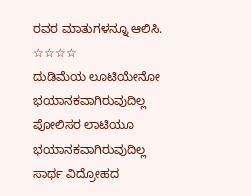ರವರ ಮಾತುಗಳನ್ನೂ ಆಲಿಸಿ.
☆☆☆☆
ದುಡಿಮೆಯ ಲೂಟಿಯೇನೋ
ಭಯಾನಕವಾಗಿರುವುದಿಲ್ಲ
ಪೋಲಿಸರ ಲಾಟಿಯೂ
ಭಯಾನಕವಾಗಿರುವುದಿಲ್ಲ
ಸಾರ್ಥ ವಿದ್ರೋಹದ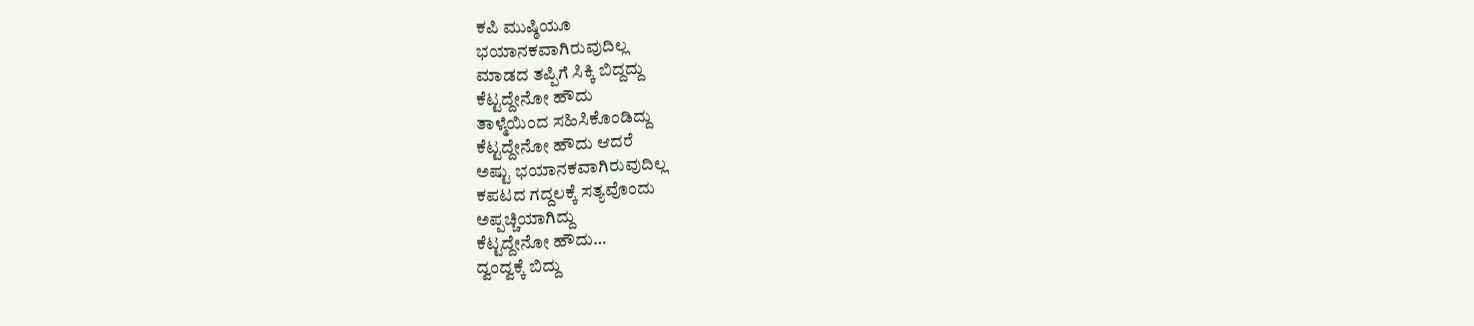ಕಪಿ ಮುಷ್ಠಿಯೂ
ಭಯಾನಕವಾಗಿರುವುದಿಲ್ಲ
ಮಾಡದ ತಪ್ಪಿಗೆ ಸಿಕ್ಕಿ ಬಿದ್ದದ್ದು
ಕೆಟ್ಟದ್ದೇನೋ ಹೌದು
ತಾಳ್ಮೆಯಿಂದ ಸಹಿಸಿಕೊಂಡಿದ್ದು
ಕೆಟ್ಟದ್ದೇನೋ ಹೌದು ಆದರೆ
ಅಷ್ಟು ಭಯಾನಕವಾಗಿರುವುದಿಲ್ಲ
ಕಪಟದ ಗದ್ದಲಕ್ಕೆ ಸತ್ಯವೊಂದು
ಅಪ್ಪಚ್ಚಿಯಾಗಿದ್ದು
ಕೆಟ್ಟದ್ದೇನೋ ಹೌದು…
ದ್ವಂದ್ವಕ್ಕೆ ಬಿದ್ದು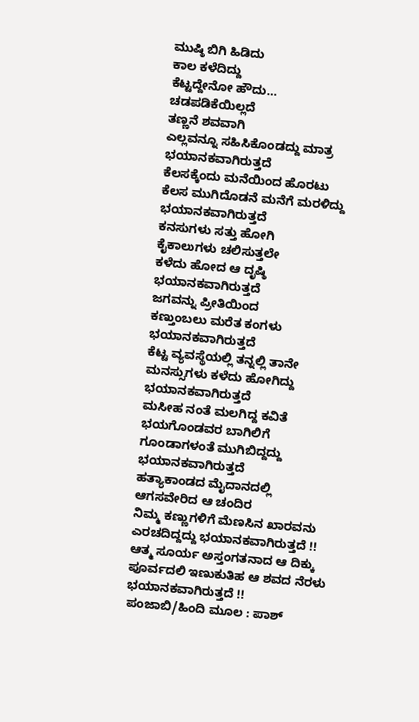ಮುಷ್ಠಿ ಬಿಗಿ ಹಿಡಿದು
ಕಾಲ ಕಳೆದಿದ್ದು
ಕೆಟ್ಟದ್ದೇನೋ ಹೌದು…
ಚಡಪಡಿಕೆಯಿಲ್ಲದೆ
ತಣ್ಣನೆ ಶವವಾಗಿ
ಎಲ್ಲವನ್ನೂ ಸಹಿಸಿಕೊಂಡದ್ದು ಮಾತ್ರ
ಭಯಾನಕವಾಗಿರುತ್ತದೆ
ಕೆಲಸಕ್ಕೆಂದು ಮನೆಯಿಂದ ಹೊರಟು
ಕೆಲಸ ಮುಗಿದೊಡನೆ ಮನೆಗೆ ಮರಳಿದ್ದು
ಭಯಾನಕವಾಗಿರುತ್ತದೆ
ಕನಸುಗಳು ಸತ್ತು ಹೋಗಿ
ಕೈಕಾಲುಗಳು ಚಲಿಸುತ್ತಲೇ
ಕಳೆದು ಹೋದ ಆ ದೃಷ್ಠಿ
ಭಯಾನಕವಾಗಿರುತ್ತದೆ
ಜಗವನ್ನು ಪ್ರೀತಿಯಿಂದ
ಕಣ್ತುಂಬಲು ಮರೆತ ಕಂಗಳು
ಭಯಾನಕವಾಗಿರುತ್ತದೆ
ಕೆಟ್ಟ ವ್ಯವಸ್ಥೆಯಲ್ಲಿ ತನ್ನಲ್ಲಿ ತಾನೇ
ಮನಸ್ಸುಗಳು ಕಳೆದು ಹೋಗಿದ್ದು
ಭಯಾನಕವಾಗಿರುತ್ತದೆ
ಮಸೀಹ ನಂತೆ ಮಲಗಿದ್ದ ಕವಿತೆ
ಭಯಗೊಂಡವರ ಬಾಗಿಲಿಗೆ
ಗೂಂಡಾಗಳಂತೆ ಮುಗಿಬಿದ್ದದ್ದು
ಭಯಾನಕವಾಗಿರುತ್ತದೆ
ಹತ್ಯಾಕಾಂಡದ ಮೈದಾನದಲ್ಲಿ
ಆಗಸವೇರಿದ ಆ ಚಂದಿರ
ನಿಮ್ಮ ಕಣ್ಣುಗಳಿಗೆ ಮೆಣಸಿನ ಖಾರವನು
ಎರಚದಿದ್ದದ್ದು ಭಯಾನಕವಾಗಿರುತ್ತದೆ !!
ಆತ್ಮ ಸೂರ್ಯ ಅಸ್ತಂಗತನಾದ ಆ ದಿಕ್ಕು
ಪೂರ್ವದಲಿ ಇಣುಕುತಿಹ ಆ ಶವದ ನೆರಳು
ಭಯಾನಕವಾಗಿರುತ್ತದೆ !!
ಪಂಜಾಬಿ/ಹಿಂದಿ ಮೂಲ : ಪಾಶ್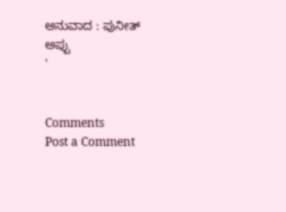ಅನುವಾದ : ಪುನೀತ್ ಅಪ್ಪು
'


Comments
Post a Comment